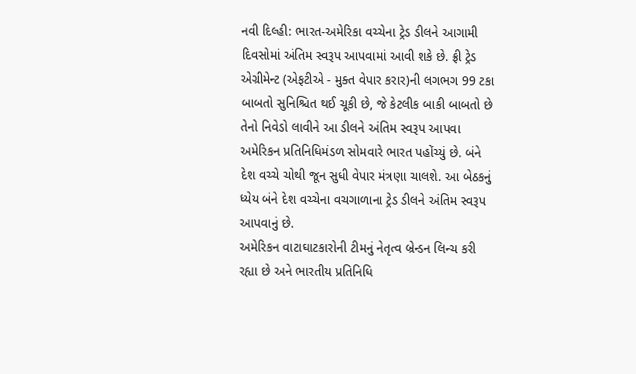નવી દિલ્હી: ભારત-અમેરિકા વચ્ચેના ટ્રેડ ડીલને આગામી દિવસોમાં અંતિમ સ્વરૂપ આપવામાં આવી શકે છે. ફ્રી ટ્રેડ એગ્રીમેન્ટ (એફટીએ - મુક્ત વેપાર કરાર)ની લગભગ 99 ટકા બાબતો સુનિશ્ચિત થઈ ચૂકી છે, જે કેટલીક બાકી બાબતો છે તેનો નિવેડો લાવીને આ ડીલને અંતિમ સ્વરૂપ આપવા અમેરિકન પ્રતિનિધિમંડળ સોમવારે ભારત પહોંચ્યું છે. બંને દેશ વચ્ચે ચોથી જૂન સુધી વેપાર મંત્રણા ચાલશે. આ બેઠકનું ધ્યેય બંને દેશ વચ્ચેના વચગાળાના ટ્રેડ ડીલને અંતિમ સ્વરૂપ આપવાનું છે.
અમેરિકન વાટાઘાટકારોની ટીમનું નેતૃત્વ બ્રેન્ડન લિન્ચ કરી રહ્યા છે અને ભારતીય પ્રતિનિધિ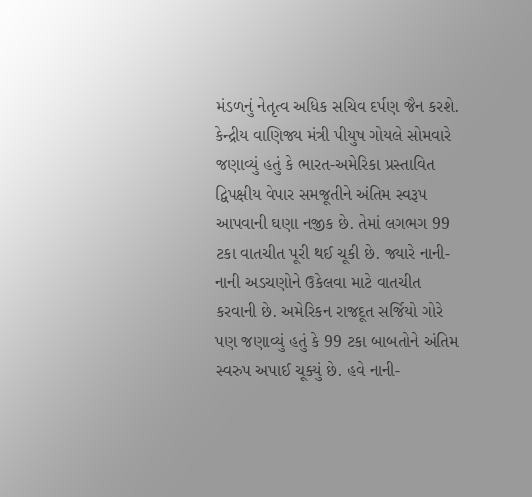મંડળનું નેતૃત્વ અધિક સચિવ દર્પણ જૈન કરશે. કેન્દ્રીય વાણિજ્ય મંત્રી પીયુષ ગોયલે સોમવારે જણાવ્યું હતું કે ભારત-અમેરિકા પ્રસ્તાવિત દ્વિપક્ષીય વેપાર સમજૂતીને અંતિમ સ્વરૂપ આપવાની ઘણા નજીક છે. તેમાં લગભગ 99 ટકા વાતચીત પૂરી થઈ ચૂકી છે. જ્યારે નાની-નાની અડચણોને ઉકેલવા માટે વાતચીત કરવાની છે. અમેરિકન રાજદૂત સર્જિયો ગોરે પણ જણાવ્યું હતું કે 99 ટકા બાબતોને અંતિમ સ્વરુપ અપાઈ ચૂક્યું છે. હવે નાની-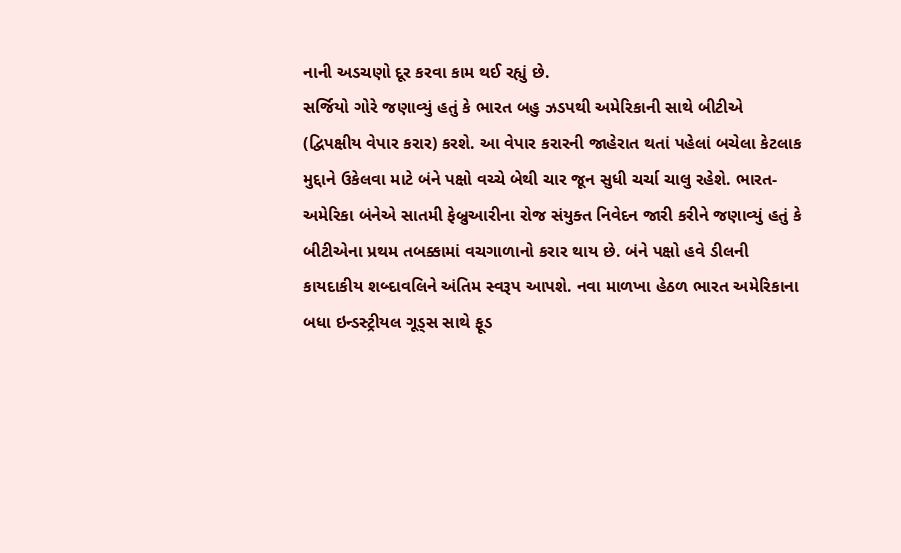નાની અડચણો દૂર કરવા કામ થઈ રહ્યું છે.
સર્જિયો ગોરે જણાવ્યું હતું કે ભારત બહુ ઝડપથી અમેરિકાની સાથે બીટીએ (દ્વિપક્ષીય વેપાર કરાર) કરશે. આ વેપાર કરારની જાહેરાત થતાં પહેલાં બચેલા કેટલાક મુદ્દાને ઉકેલવા માટે બંને પક્ષો વચ્ચે બેથી ચાર જૂન સુધી ચર્ચા ચાલુ રહેશે. ભારત-અમેરિકા બંનેએ સાતમી ફેબ્રુઆરીના રોજ સંયુક્ત નિવેદન જારી કરીને જણાવ્યું હતું કે બીટીએના પ્રથમ તબક્કામાં વચગાળાનો કરાર થાય છે. બંને પક્ષો હવે ડીલની કાયદાકીય શબ્દાવલિને અંતિમ સ્વરૂપ આપશે. નવા માળખા હેઠળ ભારત અમેરિકાના બધા ઇન્ડસ્ટ્રીયલ ગૂડ્સ સાથે ફૂડ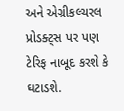અને એગ્રીકલ્ચરલ પ્રોડક્ટ્સ પર પણ ટેરિફ નાબૂદ કરશે કે ઘટાડશે.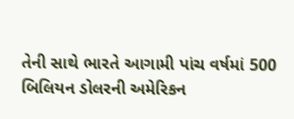તેની સાથે ભારતે આગામી પાંચ વર્ષમાં 500 બિલિયન ડોલરની અમેરિકન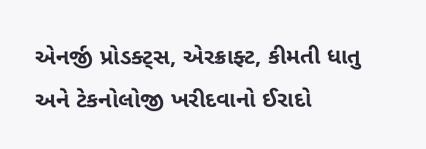એનર્જી પ્રોડક્ટ્સ, એરક્રાફ્ટ, કીમતી ધાતુ અને ટેકનોલોજી ખરીદવાનો ઈરાદો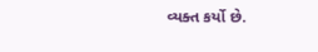વ્યક્ત કર્યો છે.